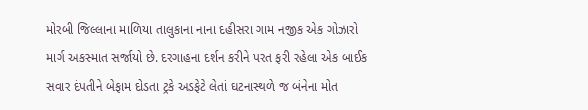મોરબી જિલ્લાના માળિયા તાલુકાના નાના દહીસરા ગામ નજીક એક ગોઝારો માર્ગ અકસ્માત સર્જાયો છે. દરગાહના દર્શન કરીને પરત ફરી રહેલા એક બાઈક સવાર દંપતીને બેફામ દોડતા ટ્રકે અડફેટે લેતાં ઘટનાસ્થળે જ બંનેના મોત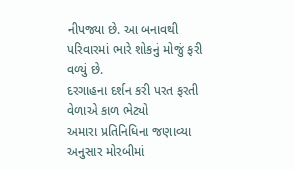નીપજ્યા છે. આ બનાવથી પરિવારમાં ભારે શોકનું મોજું ફરી વળ્યું છે.
દરગાહના દર્શન કરી પરત ફરતી વેળાએ કાળ ભેટ્યો
અમારા પ્રતિનિધિના જણાવ્યા અનુસાર મોરબીમાં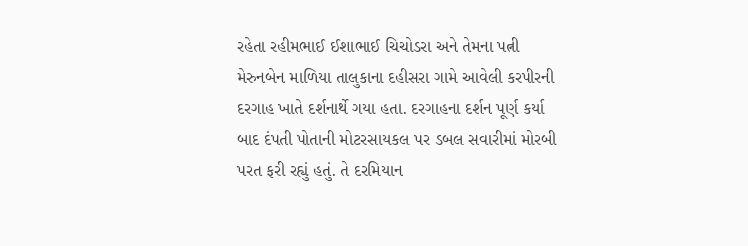રહેતા રહીમભાઈ ઈશાભાઈ ચિચોડરા અને તેમના પત્ની મેરુનબેન માળિયા તાલુકાના દહીસરા ગામે આવેલી કરપીરની દરગાહ ખાતે દર્શનાર્થે ગયા હતા. દરગાહના દર્શન પૂર્ણ કર્યા બાદ દંપતી પોતાની મોટરસાયકલ પર ડબલ સવારીમાં મોરબી પરત ફરી રહ્યું હતું. તે દરમિયાન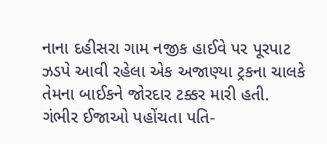નાના દહીસરા ગામ નજીક હાઈવે પર પૂરપાટ ઝડપે આવી રહેલા એક અજાણ્યા ટ્રકના ચાલકે તેમના બાઈકને જોરદાર ટક્કર મારી હતી.
ગંભીર ઈજાઓ પહોંચતા પતિ-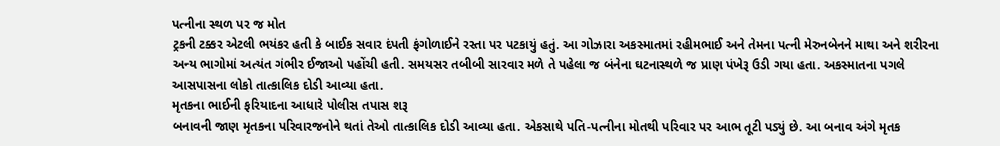પત્નીના સ્થળ પર જ મોત
ટ્રકની ટક્કર એટલી ભયંકર હતી કે બાઈક સવાર દંપતી ફંગોળાઈને રસ્તા પર પટકાયું હતું. આ ગોઝારા અકસ્માતમાં રહીમભાઈ અને તેમના પત્ની મેરુનબેનને માથા અને શરીરના અન્ય ભાગોમાં અત્યંત ગંભીર ઈજાઓ પહોંચી હતી. સમયસર તબીબી સારવાર મળે તે પહેલા જ બંનેના ઘટનાસ્થળે જ પ્રાણ પંખેરૂ ઉડી ગયા હતા. અકસ્માતના પગલે આસપાસના લોકો તાત્કાલિક દોડી આવ્યા હતા.
મૃતકના ભાઈની ફરિયાદના આધારે પોલીસ તપાસ શરૂ
બનાવની જાણ મૃતકના પરિવારજનોને થતાં તેઓ તાત્કાલિક દોડી આવ્યા હતા. એકસાથે પતિ-પત્નીના મોતથી પરિવાર પર આભ તૂટી પડ્યું છે. આ બનાવ અંગે મૃતક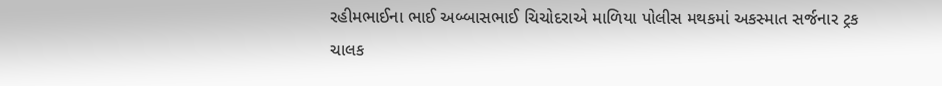રહીમભાઈના ભાઈ અબ્બાસભાઈ ચિચોદરાએ માળિયા પોલીસ મથકમાં અકસ્માત સર્જનાર ટ્રક ચાલક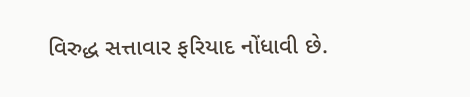વિરુદ્ધ સત્તાવાર ફરિયાદ નોંધાવી છે.